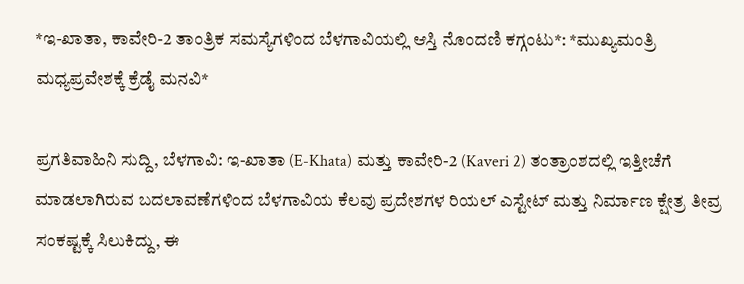*ಇ-ಖಾತಾ, ಕಾವೇರಿ-2 ತಾಂತ್ರಿಕ ಸಮಸ್ಯೆಗಳಿಂದ ಬೆಳಗಾವಿಯಲ್ಲಿ ಆಸ್ತಿ ನೊಂದಣಿ ಕಗ್ಗಂಟು*: *ಮುಖ್ಯಮಂತ್ರಿ ಮಧ್ಯಪ್ರವೇಶಕ್ಕೆ ಕ್ರೆಡೈ ಮನವಿ*

ಪ್ರಗತಿವಾಹಿನಿ ಸುದ್ದಿ, ಬೆಳಗಾವಿ: ಇ-ಖಾತಾ (E-Khata) ಮತ್ತು ಕಾವೇರಿ-2 (Kaveri 2) ತಂತ್ರಾಂಶದಲ್ಲಿ ಇತ್ತೀಚೆಗೆ ಮಾಡಲಾಗಿರುವ ಬದಲಾವಣೆಗಳಿಂದ ಬೆಳಗಾವಿಯ ಕೆಲವು ಪ್ರದೇಶಗಳ ರಿಯಲ್ ಎಸ್ಟೇಟ್ ಮತ್ತು ನಿರ್ಮಾಣ ಕ್ಷೇತ್ರ ತೀವ್ರ ಸಂಕಷ್ಟಕ್ಕೆ ಸಿಲುಕಿದ್ದು, ಈ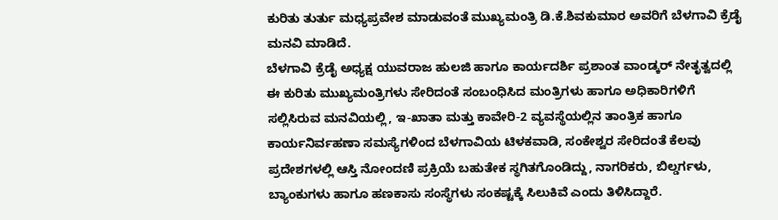ಕುರಿತು ತುರ್ತು ಮಧ್ಯಪ್ರವೇಶ ಮಾಡುವಂತೆ ಮುಖ್ಯಮಂತ್ರಿ ಡಿ.ಕೆ.ಶಿವಕುಮಾರ ಅವರಿಗೆ ಬೆಳಗಾವಿ ಕ್ರೆಡೈ ಮನವಿ ಮಾಡಿದೆ.
ಬೆಳಗಾವಿ ಕ್ರೆಡೈ ಅಧ್ಯಕ್ಷ ಯುವರಾಜ ಹುಲಜಿ ಹಾಗೂ ಕಾರ್ಯದರ್ಶಿ ಪ್ರಶಾಂತ ವಾಂಡ್ಕರ್ ನೇತೃತ್ವದಲ್ಲಿ ಈ ಕುರಿತು ಮುಖ್ಯಮಂತ್ರಿಗಳು ಸೇರಿದಂತೆ ಸಂಬಂಧಿಸಿದ ಮಂತ್ರಿಗಳು ಹಾಗೂ ಅಧಿಕಾರಿಗಳಿಗೆ ಸಲ್ಲಿಸಿರುವ ಮನವಿಯಲ್ಲಿ, ಇ-ಖಾತಾ ಮತ್ತು ಕಾವೇರಿ-2 ವ್ಯವಸ್ಥೆಯಲ್ಲಿನ ತಾಂತ್ರಿಕ ಹಾಗೂ ಕಾರ್ಯನಿರ್ವಹಣಾ ಸಮಸ್ಯೆಗಳಿಂದ ಬೆಳಗಾವಿಯ ಟಿಳಕವಾಡಿ, ಸಂಕೇಶ್ವರ ಸೇರಿದಂತೆ ಕೆಲವು ಪ್ರದೇಶಗಳಲ್ಲಿ ಆಸ್ತಿ ನೋಂದಣಿ ಪ್ರಕ್ರಿಯೆ ಬಹುತೇಕ ಸ್ಥಗಿತಗೊಂಡಿದ್ದು, ನಾಗರಿಕರು, ಬಿಲ್ಡರ್ಗಳು, ಬ್ಯಾಂಕುಗಳು ಹಾಗೂ ಹಣಕಾಸು ಸಂಸ್ಥೆಗಳು ಸಂಕಷ್ಟಕ್ಕೆ ಸಿಲುಕಿವೆ ಎಂದು ತಿಳಿಸಿದ್ದಾರೆ.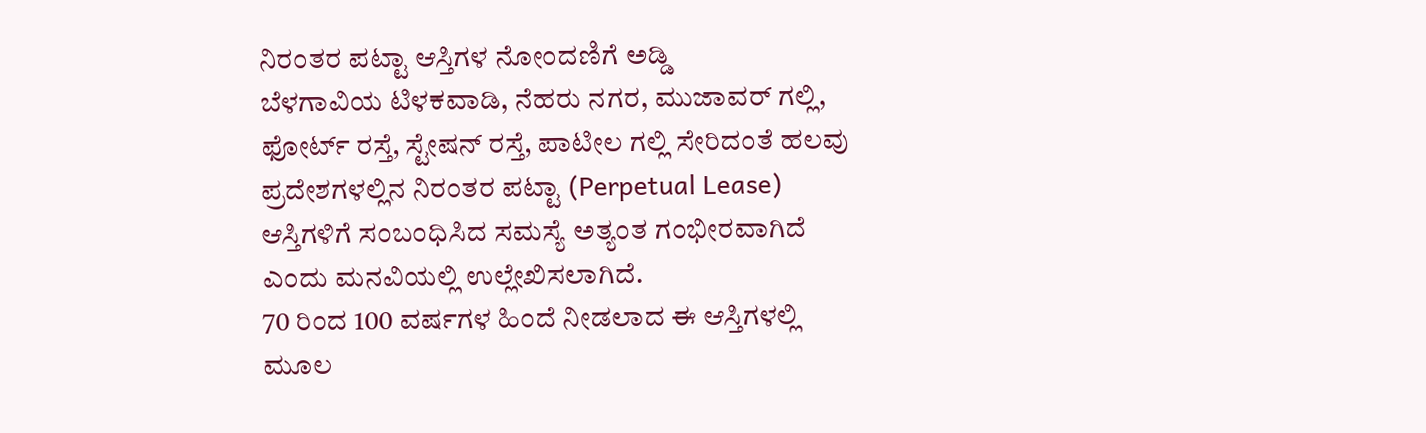ನಿರಂತರ ಪಟ್ಟಾ ಆಸ್ತಿಗಳ ನೋಂದಣಿಗೆ ಅಡ್ಡಿ
ಬೆಳಗಾವಿಯ ಟಿಳಕವಾಡಿ, ನೆಹರು ನಗರ, ಮುಜಾವರ್ ಗಲ್ಲಿ, ಫೋರ್ಟ್ ರಸ್ತೆ, ಸ್ಟೇಷನ್ ರಸ್ತೆ, ಪಾಟೀಲ ಗಲ್ಲಿ ಸೇರಿದಂತೆ ಹಲವು ಪ್ರದೇಶಗಳಲ್ಲಿನ ನಿರಂತರ ಪಟ್ಟಾ (Perpetual Lease) ಆಸ್ತಿಗಳಿಗೆ ಸಂಬಂಧಿಸಿದ ಸಮಸ್ಯೆ ಅತ್ಯಂತ ಗಂಭೀರವಾಗಿದೆ ಎಂದು ಮನವಿಯಲ್ಲಿ ಉಲ್ಲೇಖಿಸಲಾಗಿದೆ.
70 ರಿಂದ 100 ವರ್ಷಗಳ ಹಿಂದೆ ನೀಡಲಾದ ಈ ಆಸ್ತಿಗಳಲ್ಲಿ ಮೂಲ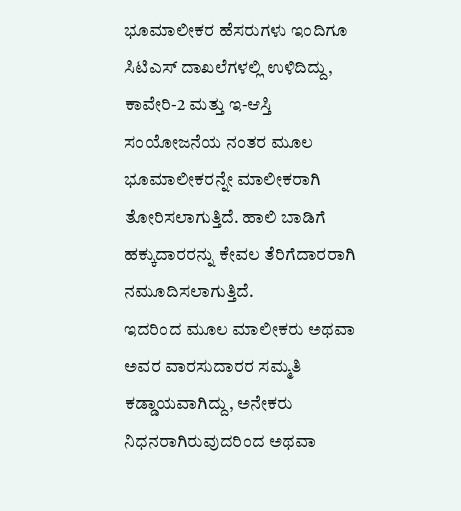ಭೂಮಾಲೀಕರ ಹೆಸರುಗಳು ಇಂದಿಗೂ ಸಿಟಿಎಸ್ ದಾಖಲೆಗಳಲ್ಲಿ ಉಳಿದಿದ್ದು, ಕಾವೇರಿ-2 ಮತ್ತು ಇ-ಆಸ್ತಿ ಸಂಯೋಜನೆಯ ನಂತರ ಮೂಲ ಭೂಮಾಲೀಕರನ್ನೇ ಮಾಲೀಕರಾಗಿ ತೋರಿಸಲಾಗುತ್ತಿದೆ. ಹಾಲಿ ಬಾಡಿಗೆ ಹಕ್ಕುದಾರರನ್ನು ಕೇವಲ ತೆರಿಗೆದಾರರಾಗಿ ನಮೂದಿಸಲಾಗುತ್ತಿದೆ.
ಇದರಿಂದ ಮೂಲ ಮಾಲೀಕರು ಅಥವಾ ಅವರ ವಾರಸುದಾರರ ಸಮ್ಮತಿ ಕಡ್ಡಾಯವಾಗಿದ್ದು, ಅನೇಕರು ನಿಧನರಾಗಿರುವುದರಿಂದ ಅಥವಾ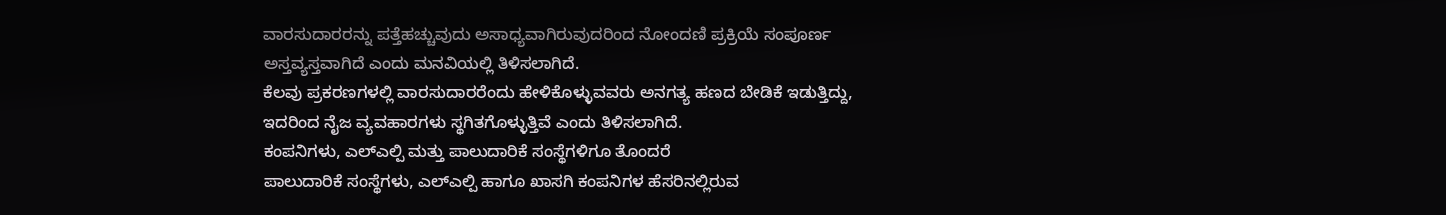ವಾರಸುದಾರರನ್ನು ಪತ್ತೆಹಚ್ಚುವುದು ಅಸಾಧ್ಯವಾಗಿರುವುದರಿಂದ ನೋಂದಣಿ ಪ್ರಕ್ರಿಯೆ ಸಂಪೂರ್ಣ ಅಸ್ತವ್ಯಸ್ತವಾಗಿದೆ ಎಂದು ಮನವಿಯಲ್ಲಿ ತಿಳಿಸಲಾಗಿದೆ.
ಕೆಲವು ಪ್ರಕರಣಗಳಲ್ಲಿ ವಾರಸುದಾರರೆಂದು ಹೇಳಿಕೊಳ್ಳುವವರು ಅನಗತ್ಯ ಹಣದ ಬೇಡಿಕೆ ಇಡುತ್ತಿದ್ದು, ಇದರಿಂದ ನೈಜ ವ್ಯವಹಾರಗಳು ಸ್ಥಗಿತಗೊಳ್ಳುತ್ತಿವೆ ಎಂದು ತಿಳಿಸಲಾಗಿದೆ.
ಕಂಪನಿಗಳು, ಎಲ್ಎಲ್ಪಿ ಮತ್ತು ಪಾಲುದಾರಿಕೆ ಸಂಸ್ಥೆಗಳಿಗೂ ತೊಂದರೆ
ಪಾಲುದಾರಿಕೆ ಸಂಸ್ಥೆಗಳು, ಎಲ್ಎಲ್ಪಿ ಹಾಗೂ ಖಾಸಗಿ ಕಂಪನಿಗಳ ಹೆಸರಿನಲ್ಲಿರುವ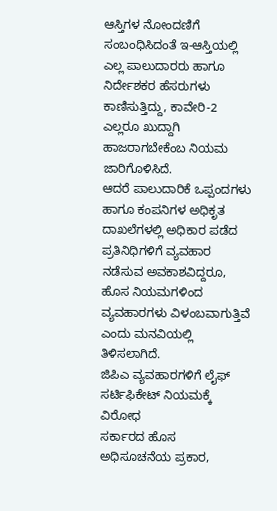ಆಸ್ತಿಗಳ ನೋಂದಣಿಗೆ ಸಂಬಂಧಿಸಿದಂತೆ ಇ-ಆಸ್ತಿಯಲ್ಲಿ ಎಲ್ಲ ಪಾಲುದಾರರು ಹಾಗೂ ನಿರ್ದೇಶಕರ ಹೆಸರುಗಳು ಕಾಣಿಸುತ್ತಿದ್ದು, ಕಾವೇರಿ-2 ಎಲ್ಲರೂ ಖುದ್ದಾಗಿ ಹಾಜರಾಗಬೇಕೆಂಬ ನಿಯಮ ಜಾರಿಗೊಳಿಸಿದೆ.
ಆದರೆ ಪಾಲುದಾರಿಕೆ ಒಪ್ಪಂದಗಳು ಹಾಗೂ ಕಂಪನಿಗಳ ಅಧಿಕೃತ ದಾಖಲೆಗಳಲ್ಲಿ ಅಧಿಕಾರ ಪಡೆದ ಪ್ರತಿನಿಧಿಗಳಿಗೆ ವ್ಯವಹಾರ ನಡೆಸುವ ಅವಕಾಶವಿದ್ದರೂ, ಹೊಸ ನಿಯಮಗಳಿಂದ ವ್ಯವಹಾರಗಳು ವಿಳಂಬವಾಗುತ್ತಿವೆ ಎಂದು ಮನವಿಯಲ್ಲಿ ತಿಳಿಸಲಾಗಿದೆ.
ಜಿಪಿಎ ವ್ಯವಹಾರಗಳಿಗೆ ಲೈಫ್ ಸರ್ಟಿಫಿಕೇಟ್ ನಿಯಮಕ್ಕೆ ವಿರೋಧ
ಸರ್ಕಾರದ ಹೊಸ ಅಧಿಸೂಚನೆಯ ಪ್ರಕಾರ,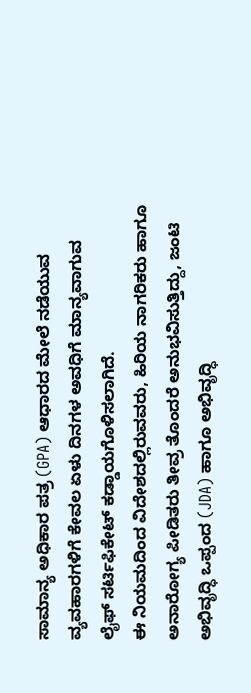ಸಾಮಾನ್ಯ ಅಧಿಕಾರ ಪತ್ರ (GPA) ಆಧಾರದ ಮೇಲೆ ನಡೆಯುವ ವ್ಯವಹಾರಗಳಿಗೆ ಕೇವಲ ಏಳು ದಿನಗಳ ಅವಧಿಗೆ ಮಾನ್ಯವಾಗುವ ಲೈಫ್ ಸರ್ಟಿಫಿಕೇಟ್ ಕಡ್ಡಾಯಗೊಳಿಸಲಾಗಿದೆ.
ಈ ನಿಯಮದಿಂದ ವಿದೇಶದಲ್ಲಿರುವವರು, ಹಿರಿಯ ನಾಗರಿಕರು ಹಾಗೂ ಅನಾರೋಗ್ಯ ಪೀಡಿತರು ತೀವ್ರ ತೊಂದರೆ ಅನುಭವಿಸುತ್ತಿದ್ದು, ಜಂಟಿ ಅಭಿವೃದ್ಧಿ ಒಪ್ಪಂದ (JDA) ಹಾಗೂ ಅಭಿವೃದ್ಧಿ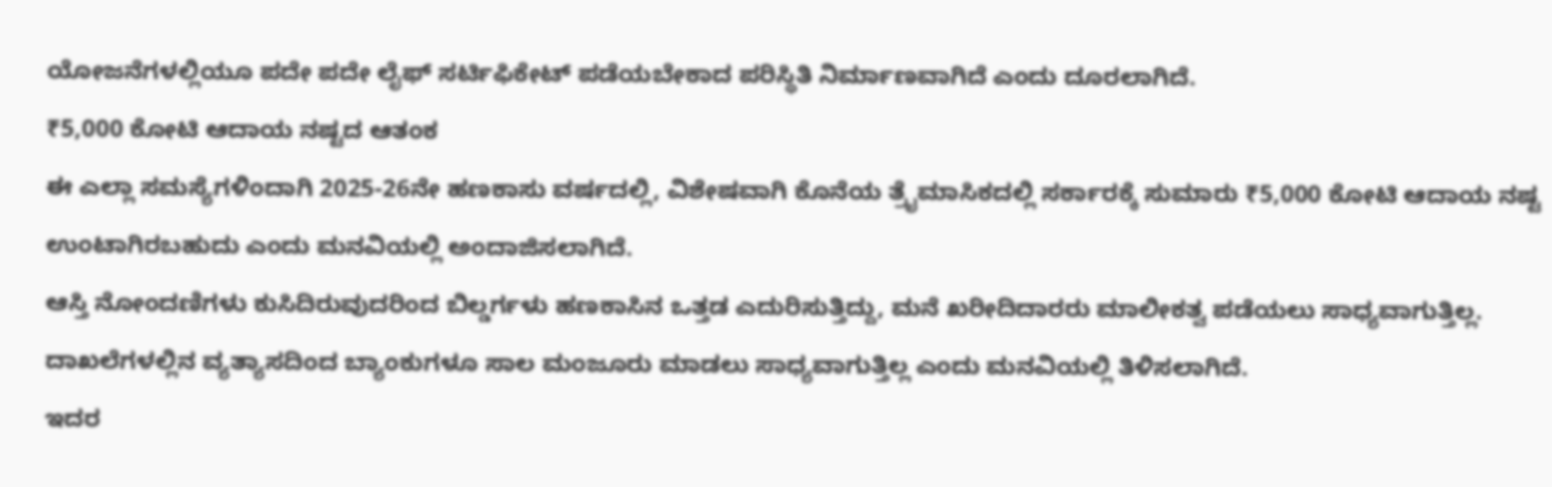ಯೋಜನೆಗಳಲ್ಲಿಯೂ ಪದೇ ಪದೇ ಲೈಫ್ ಸರ್ಟಿಫಿಕೇಟ್ ಪಡೆಯಬೇಕಾದ ಪರಿಸ್ಥಿತಿ ನಿರ್ಮಾಣವಾಗಿದೆ ಎಂದು ದೂರಲಾಗಿದೆ.
₹5,000 ಕೋಟಿ ಆದಾಯ ನಷ್ಟದ ಆತಂಕ
ಈ ಎಲ್ಲಾ ಸಮಸ್ಯೆಗಳಿಂದಾಗಿ 2025-26ನೇ ಹಣಕಾಸು ವರ್ಷದಲ್ಲಿ, ವಿಶೇಷವಾಗಿ ಕೊನೆಯ ತ್ರೈಮಾಸಿಕದಲ್ಲಿ ಸರ್ಕಾರಕ್ಕೆ ಸುಮಾರು ₹5,000 ಕೋಟಿ ಆದಾಯ ನಷ್ಟ ಉಂಟಾಗಿರಬಹುದು ಎಂದು ಮನವಿಯಲ್ಲಿ ಅಂದಾಜಿಸಲಾಗಿದೆ.
ಆಸ್ತಿ ನೋಂದಣಿಗಳು ಕುಸಿದಿರುವುದರಿಂದ ಬಿಲ್ಡರ್ಗಳು ಹಣಕಾಸಿನ ಒತ್ತಡ ಎದುರಿಸುತ್ತಿದ್ದು, ಮನೆ ಖರೀದಿದಾರರು ಮಾಲೀಕತ್ವ ಪಡೆಯಲು ಸಾಧ್ಯವಾಗುತ್ತಿಲ್ಲ. ದಾಖಲೆಗಳಲ್ಲಿನ ವ್ಯತ್ಯಾಸದಿಂದ ಬ್ಯಾಂಕುಗಳೂ ಸಾಲ ಮಂಜೂರು ಮಾಡಲು ಸಾಧ್ಯವಾಗುತ್ತಿಲ್ಲ ಎಂದು ಮನವಿಯಲ್ಲಿ ತಿಳಿಸಲಾಗಿದೆ.
ಇದರ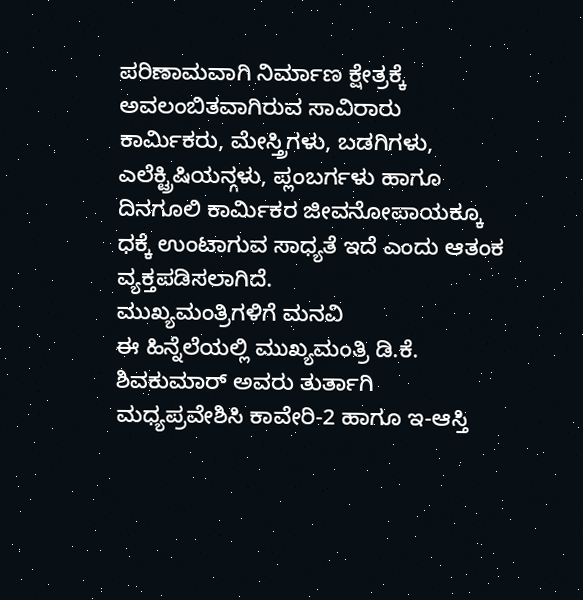ಪರಿಣಾಮವಾಗಿ ನಿರ್ಮಾಣ ಕ್ಷೇತ್ರಕ್ಕೆ ಅವಲಂಬಿತವಾಗಿರುವ ಸಾವಿರಾರು ಕಾರ್ಮಿಕರು, ಮೇಸ್ತ್ರಿಗಳು, ಬಡಗಿಗಳು, ಎಲೆಕ್ಟ್ರಿಷಿಯನ್ಗಳು, ಪ್ಲಂಬರ್ಗಳು ಹಾಗೂ ದಿನಗೂಲಿ ಕಾರ್ಮಿಕರ ಜೀವನೋಪಾಯಕ್ಕೂ ಧಕ್ಕೆ ಉಂಟಾಗುವ ಸಾಧ್ಯತೆ ಇದೆ ಎಂದು ಆತಂಕ ವ್ಯಕ್ತಪಡಿಸಲಾಗಿದೆ.
ಮುಖ್ಯಮಂತ್ರಿಗಳಿಗೆ ಮನವಿ
ಈ ಹಿನ್ನೆಲೆಯಲ್ಲಿ ಮುಖ್ಯಮಂತ್ರಿ ಡಿ.ಕೆ. ಶಿವಕುಮಾರ್ ಅವರು ತುರ್ತಾಗಿ ಮಧ್ಯಪ್ರವೇಶಿಸಿ ಕಾವೇರಿ-2 ಹಾಗೂ ಇ-ಆಸ್ತಿ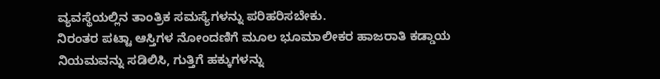ವ್ಯವಸ್ಥೆಯಲ್ಲಿನ ತಾಂತ್ರಿಕ ಸಮಸ್ಯೆಗಳನ್ನು ಪರಿಹರಿಸಬೇಕು.
ನಿರಂತರ ಪಟ್ಟಾ ಆಸ್ತಿಗಳ ನೋಂದಣಿಗೆ ಮೂಲ ಭೂಮಾಲೀಕರ ಹಾಜರಾತಿ ಕಡ್ಡಾಯ ನಿಯಮವನ್ನು ಸಡಿಲಿಸಿ, ಗುತ್ತಿಗೆ ಹಕ್ಕುಗಳನ್ನು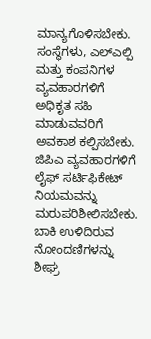ಮಾನ್ಯಗೊಳಿಸಬೇಕು.
ಸಂಸ್ಥೆಗಳು, ಎಲ್ಎಲ್ಪಿ ಮತ್ತು ಕಂಪನಿಗಳ ವ್ಯವಹಾರಗಳಿಗೆ ಅಧಿಕೃತ ಸಹಿ ಮಾಡುವವರಿಗೆ ಅವಕಾಶ ಕಲ್ಪಿಸಬೇಕು.
ಜಿಪಿಎ ವ್ಯವಹಾರಗಳಿಗೆ ಲೈಫ್ ಸರ್ಟಿಫಿಕೇಟ್ ನಿಯಮವನ್ನು ಮರುಪರಿಶೀಲಿಸಬೇಕು.
ಬಾಕಿ ಉಳಿದಿರುವ ನೋಂದಣಿಗಳನ್ನು ಶೀಘ್ರ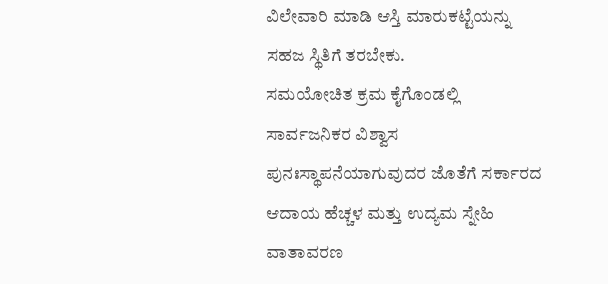ವಿಲೇವಾರಿ ಮಾಡಿ ಆಸ್ತಿ ಮಾರುಕಟ್ಟೆಯನ್ನು ಸಹಜ ಸ್ಥಿತಿಗೆ ತರಬೇಕು.
ಸಮಯೋಚಿತ ಕ್ರಮ ಕೈಗೊಂಡಲ್ಲಿ ಸಾರ್ವಜನಿಕರ ವಿಶ್ವಾಸ ಪುನಃಸ್ಥಾಪನೆಯಾಗುವುದರ ಜೊತೆಗೆ ಸರ್ಕಾರದ ಆದಾಯ ಹೆಚ್ಚಳ ಮತ್ತು ಉದ್ಯಮ ಸ್ನೇಹಿ ವಾತಾವರಣ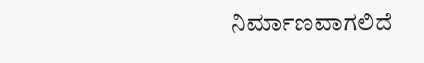ನಿರ್ಮಾಣವಾಗಲಿದೆ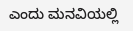ಎಂದು ಮನವಿಯಲ್ಲಿ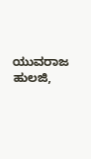ಯುವರಾಜ ಹುಲಜಿ,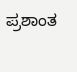ಪ್ರಶಾಂತ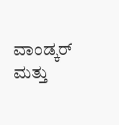ವಾಂಡ್ಕರ್ ಮತ್ತು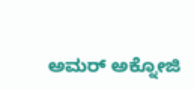ಅಮರ್ ಅಕ್ನೋಜಿ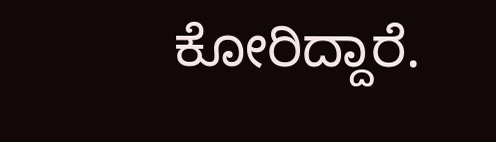ಕೋರಿದ್ದಾರೆ.